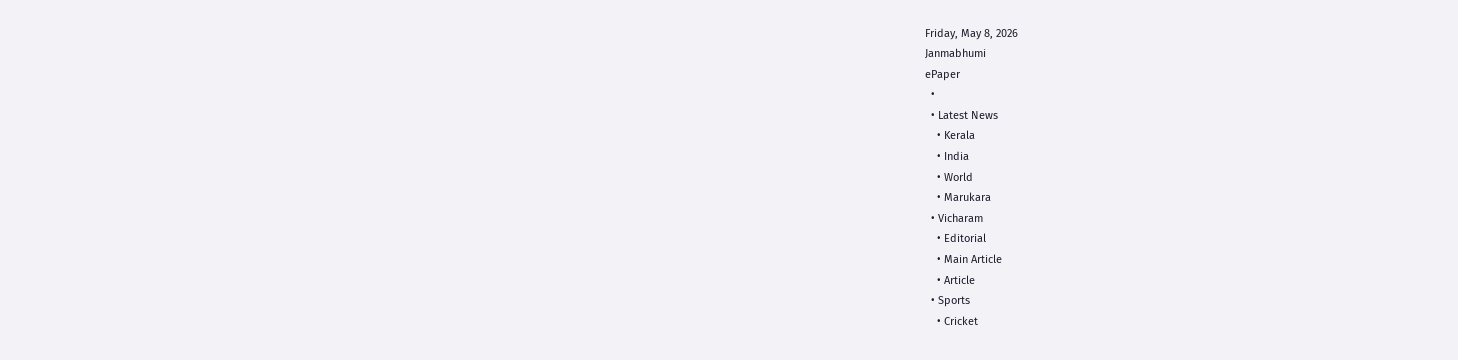Friday, May 8, 2026
Janmabhumi
ePaper
  •
  • Latest News
    • Kerala
    • India
    • World
    • Marukara
  • Vicharam
    • Editorial
    • Main Article
    • Article
  • Sports
    • Cricket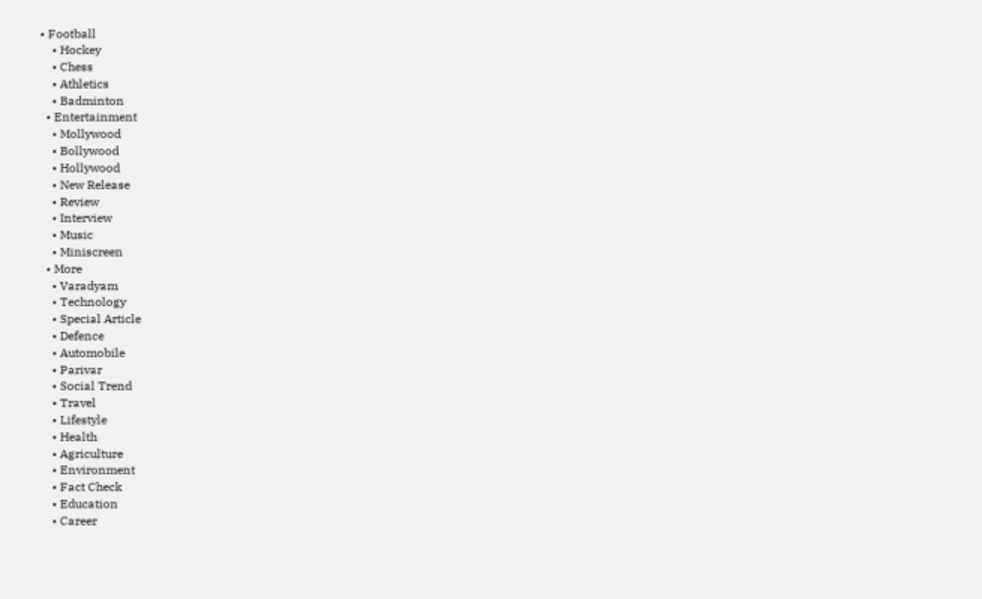• Football
    • Hockey
    • Chess
    • Athletics
    • Badminton
  • Entertainment
    • Mollywood
    • Bollywood
    • Hollywood
    • New Release
    • Review
    • Interview
    • Music
    • Miniscreen
  • More
    • Varadyam
    • Technology
    • Special Article
    • Defence
    • Automobile
    • Parivar
    • Social Trend
    • Travel
    • Lifestyle
    • Health
    • Agriculture
    • Environment
    • Fact Check
    • Education
    • Career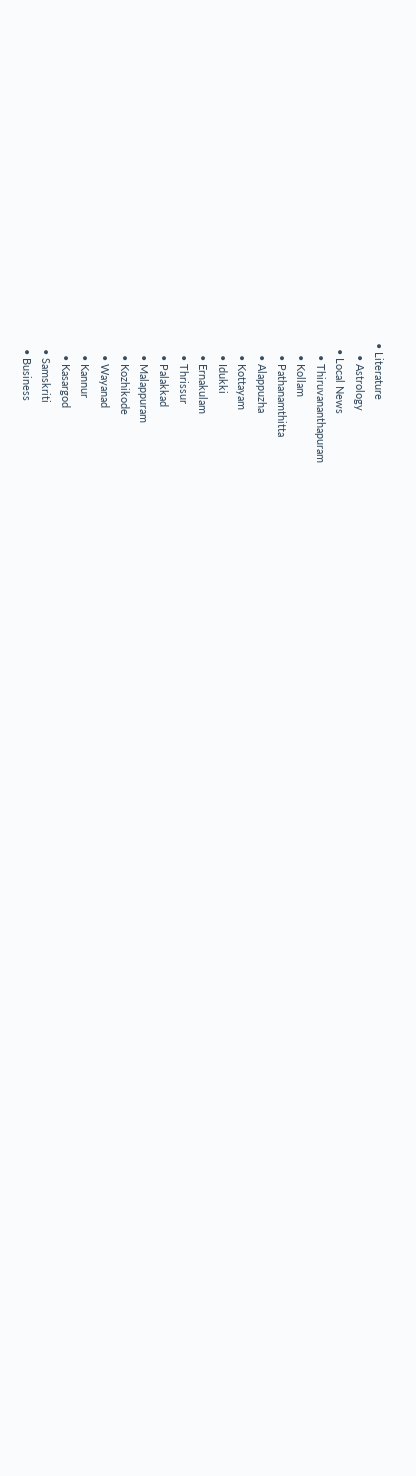• Literature
    • Astrology
  • Local News
    • Thiruvananthapuram
    • Kollam
    • Pathanamthitta
    • Alappuzha
    • Kottayam
    • Idukki
    • Ernakulam
    • Thrissur
    • Palakkad
    • Malappuram
    • Kozhikode
    • Wayanad
    • Kannur
    • Kasargod
  • Samskriti
  • Business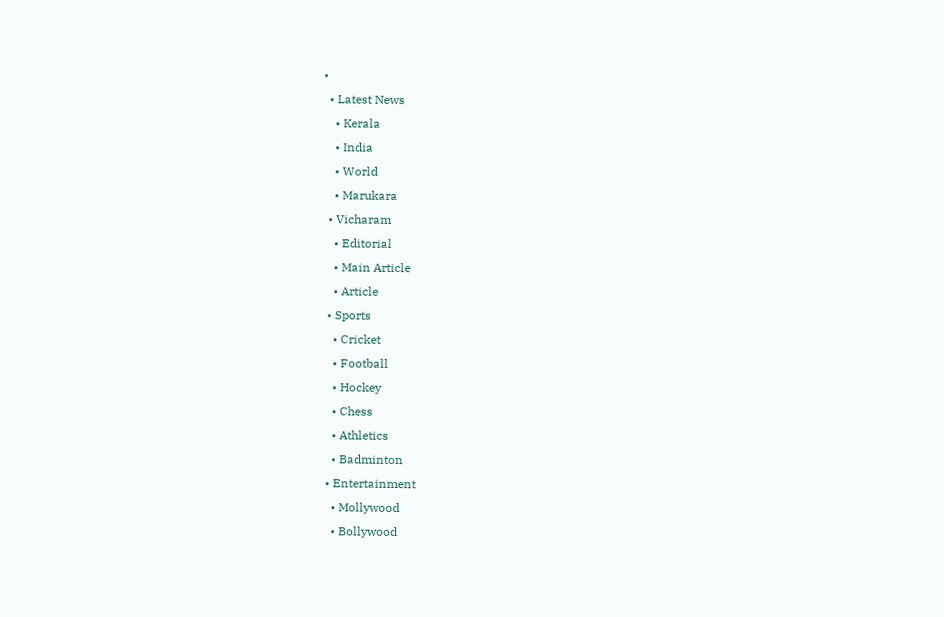•
  • Latest News
    • Kerala
    • India
    • World
    • Marukara
  • Vicharam
    • Editorial
    • Main Article
    • Article
  • Sports
    • Cricket
    • Football
    • Hockey
    • Chess
    • Athletics
    • Badminton
  • Entertainment
    • Mollywood
    • Bollywood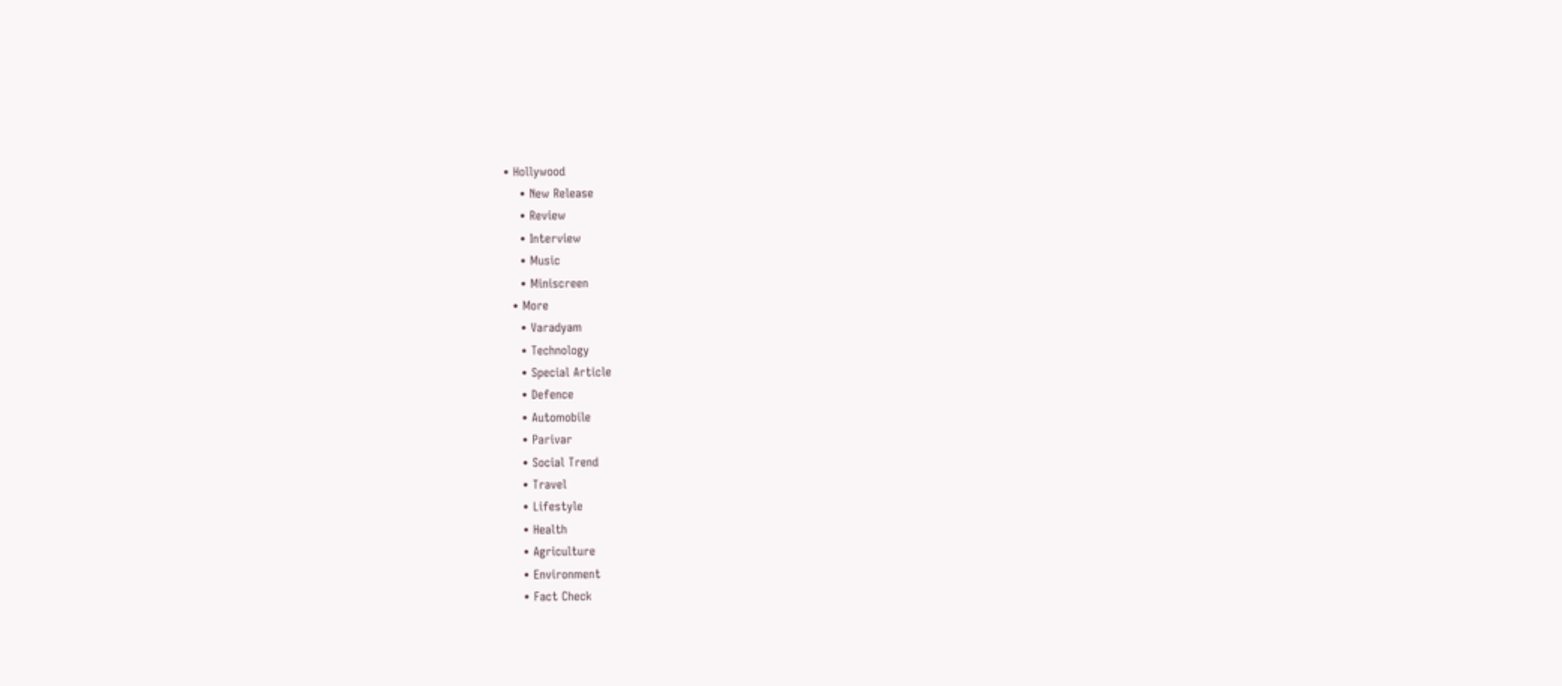• Hollywood
    • New Release
    • Review
    • Interview
    • Music
    • Miniscreen
  • More
    • Varadyam
    • Technology
    • Special Article
    • Defence
    • Automobile
    • Parivar
    • Social Trend
    • Travel
    • Lifestyle
    • Health
    • Agriculture
    • Environment
    • Fact Check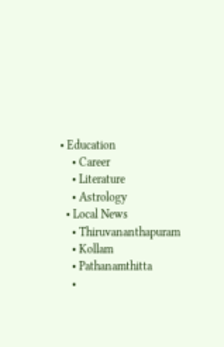• Education
    • Career
    • Literature
    • Astrology
  • Local News
    • Thiruvananthapuram
    • Kollam
    • Pathanamthitta
    •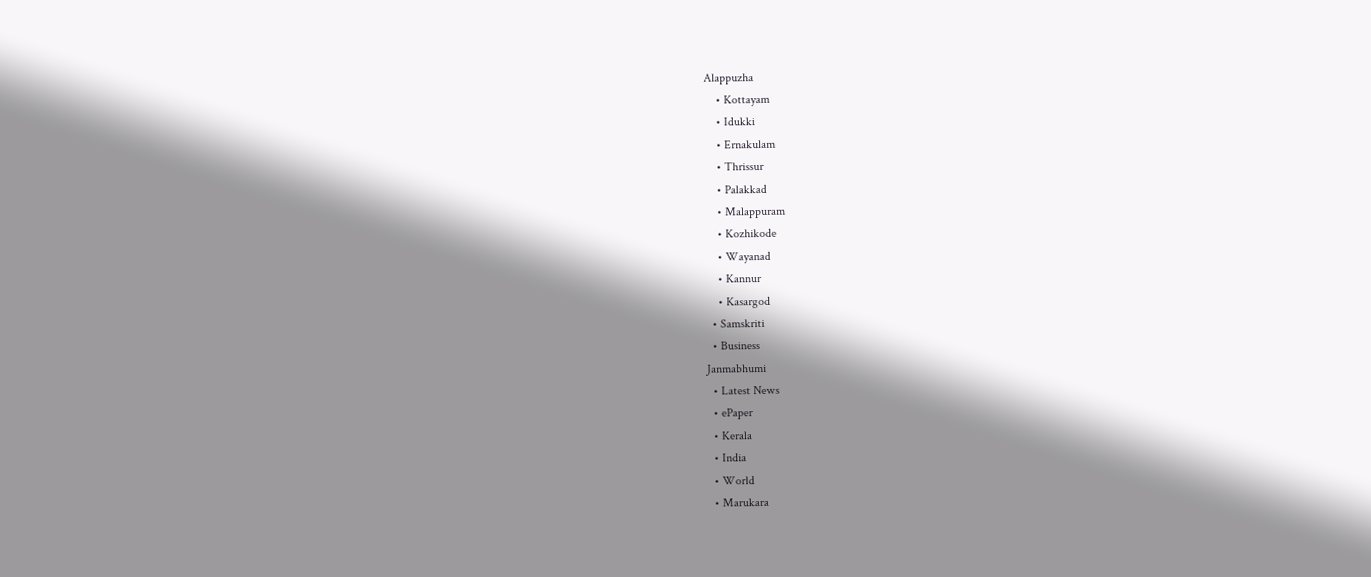Alappuzha
    • Kottayam
    • Idukki
    • Ernakulam
    • Thrissur
    • Palakkad
    • Malappuram
    • Kozhikode
    • Wayanad
    • Kannur
    • Kasargod
  • Samskriti
  • Business
Janmabhumi
  • Latest News
  • ePaper
  • Kerala
  • India
  • World
  • Marukara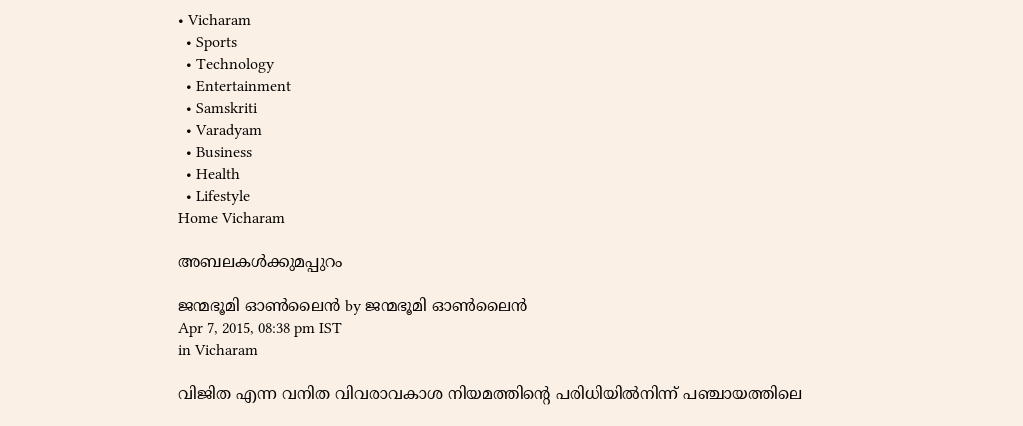• Vicharam
  • Sports
  • Technology
  • Entertainment
  • Samskriti
  • Varadyam
  • Business
  • Health
  • Lifestyle
Home Vicharam

അബലകള്‍ക്കുമപ്പുറം

ജന്മഭൂമി ഓണ്‍ലൈന്‍ by ജന്മഭൂമി ഓണ്‍ലൈന്‍
Apr 7, 2015, 08:38 pm IST
in Vicharam

വിജിത എന്ന വനിത വിവരാവകാശ നിയമത്തിന്റെ പരിധിയില്‍നിന്ന് പഞ്ചായത്തിലെ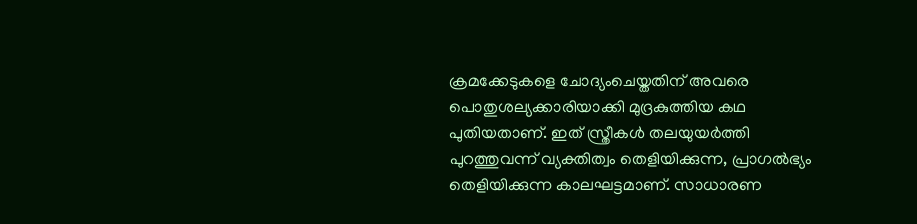ക്രമക്കേടുകളെ ചോദ്യംചെയ്തതിന് അവരെ പൊതുശല്യക്കാരിയാക്കി മുദ്രകുത്തിയ കഥ പുതിയതാണ്. ഇത് സ്ത്രീകള്‍ തലയുയര്‍ത്തി പുറത്തുവന്ന് വ്യക്തിത്വം തെളിയിക്കുന്ന, പ്രാഗല്‍ഭ്യം തെളിയിക്കുന്ന കാലഘട്ടമാണ്. സാധാരണ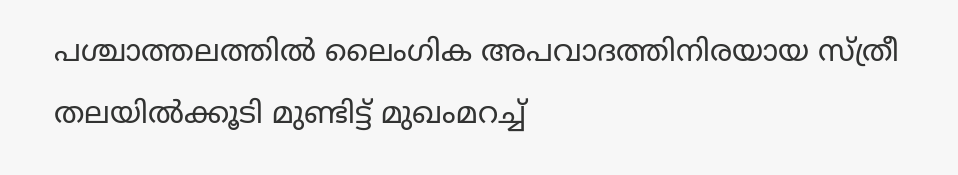പശ്ചാത്തലത്തില്‍ ലൈംഗിക അപവാദത്തിനിരയായ സ്ത്രീ തലയില്‍ക്കൂടി മുണ്ടിട്ട് മുഖംമറച്ച്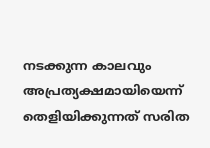നടക്കുന്ന കാലവും അപ്രത്യക്ഷമായിയെന്ന് തെളിയിക്കുന്നത് സരിത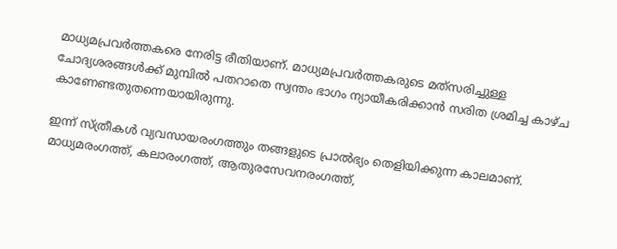മാധ്യമപ്രവര്‍ത്തകരെ നേരിട്ട രീതിയാണ്. മാധ്യമപ്രവര്‍ത്തകരുടെ മത്‌സരിച്ചുള്ള ചോദ്യശരങ്ങള്‍ക്ക് മുമ്പില്‍ പതറാതെ സ്വന്തം ഭാഗം ന്യായീകരിക്കാന്‍ സരിത ശ്രമിച്ച കാഴ്ച കാണേണ്ടതുതന്നെയായിരുന്നു.

ഇന്ന് സ്ത്രീകള്‍ വ്യവസായരംഗത്തും തങ്ങളുടെ പ്രാല്‍ഭ്യം തെളിയിക്കുന്ന കാലമാണ്. മാധ്യമരംഗത്ത്, കലാരംഗത്ത്, ആതുരസേവനരംഗത്ത്,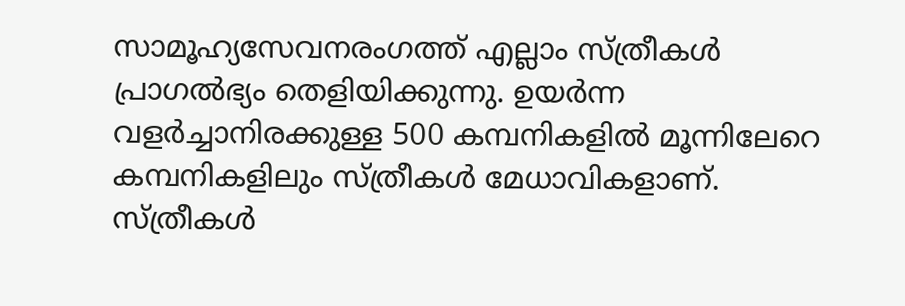സാമൂഹ്യസേവനരംഗത്ത് എല്ലാം സ്ത്രീകള്‍ പ്രാഗല്‍ഭ്യം തെളിയിക്കുന്നു. ഉയര്‍ന്ന വളര്‍ച്ചാനിരക്കുള്ള 500 കമ്പനികളില്‍ മൂന്നിലേറെ കമ്പനികളിലും സ്ത്രീകള്‍ മേധാവികളാണ്. സ്ത്രീകള്‍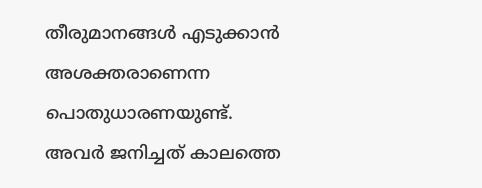തീരുമാനങ്ങള്‍ എടുക്കാന്‍ അശക്തരാണെന്ന പൊതുധാരണയുണ്ട്. അവര്‍ ജനിച്ചത് കാലത്തെ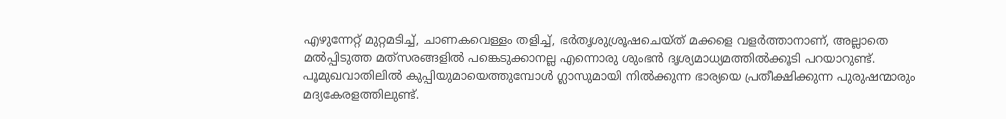എഴുന്നേറ്റ് മുറ്റമടിച്ച്, ചാണകവെള്ളം തളിച്ച്, ഭര്‍തൃശുശ്രൂഷചെയ്ത് മക്കളെ വളര്‍ത്താനാണ്, അല്ലാതെ മല്‍പ്പിടുത്ത മത്‌സരങ്ങളില്‍ പങ്കെടുക്കാനല്ല എന്നൊരു ശുംഭന്‍ ദൃശ്യമാധ്യമത്തില്‍ക്കൂടി പറയാറുണ്ട്. പൂമുഖവാതിലില്‍ കുപ്പിയുമായെത്തുമ്പോള്‍ ഗ്ലാസുമായി നില്‍ക്കുന്ന ഭാര്യയെ പ്രതീക്ഷിക്കുന്ന പുരുഷന്മാരും മദ്യകേരളത്തിലുണ്ട്.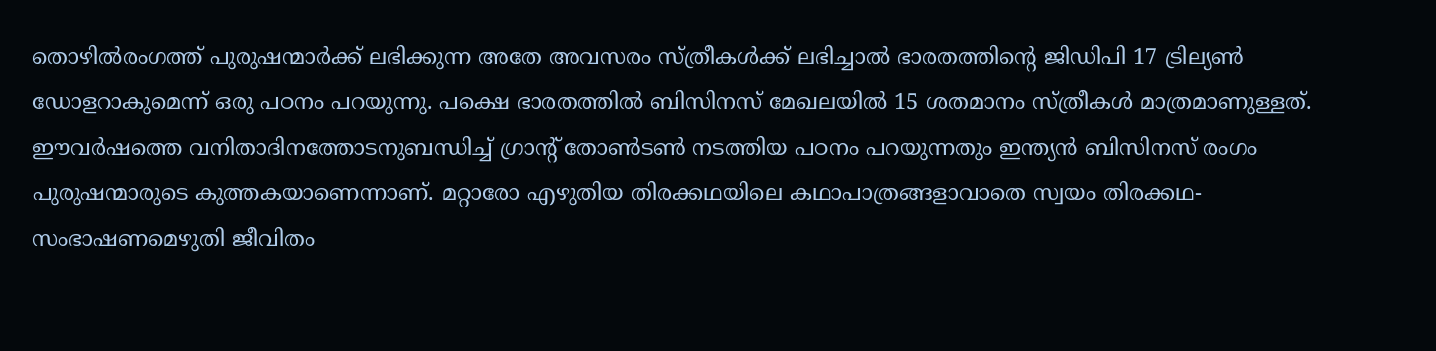തൊഴില്‍രംഗത്ത് പുരുഷന്മാര്‍ക്ക് ലഭിക്കുന്ന അതേ അവസരം സ്ത്രീകള്‍ക്ക് ലഭിച്ചാല്‍ ഭാരതത്തിന്റെ ജിഡിപി 17 ട്രില്യണ്‍ ഡോളറാകുമെന്ന് ഒരു പഠനം പറയുന്നു. പക്ഷെ ഭാരതത്തില്‍ ബിസിനസ് മേഖലയില്‍ 15 ശതമാനം സ്ത്രീകള്‍ മാത്രമാണുള്ളത്. ഈവര്‍ഷത്തെ വനിതാദിനത്തോടനുബന്ധിച്ച് ഗ്രാന്റ് തോണ്‍ടണ്‍ നടത്തിയ പഠനം പറയുന്നതും ഇന്ത്യന്‍ ബിസിനസ് രംഗം പുരുഷന്മാരുടെ കുത്തകയാണെന്നാണ്. മറ്റാരോ എഴുതിയ തിരക്കഥയിലെ കഥാപാത്രങ്ങളാവാതെ സ്വയം തിരക്കഥ-സംഭാഷണമെഴുതി ജീവിതം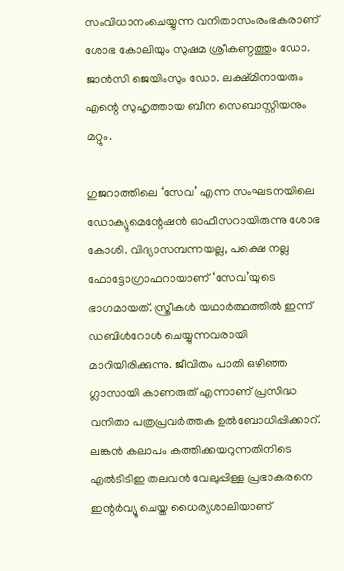സംവിധാനംചെയ്യുന്ന വനിതാസംരംഭകരാണ് ശോഭ കോലിയും സുഷമ ശ്രീകണ്ഠത്തും ഡോ. ജാന്‍സി ജെയിംസും ഡോ. ലക്ഷ്മിനായരും എന്റെ സുഹൃത്തായ ബീന സെബാസ്റ്റിയനും മറ്റും.

ഗുജറാത്തിലെ ‘സേവ’ എന്ന സംഘടനയിലെ ഡോക്യുമെന്റേഷന്‍ ഓഫീസറായിരുന്നു ശോഭ കോശി. വിദ്യാസമ്പന്നയല്ല, പക്ഷെ നല്ല ഫോട്ടോഗ്രാഫറായാണ് ‘സേവ’യുടെ ഭാഗമായത്. സ്ത്രീകള്‍ യഥാര്‍ത്ഥത്തില്‍ ഇന്ന് ഡബിള്‍റോള്‍ ചെയ്യുന്നവരായി മാറിയിരിക്കുന്നു. ജീവിതം പാതി ഒഴിഞ്ഞ ഗ്ലാസായി കാണരുത് എന്നാണ് പ്രസിദ്ധ വനിതാ പത്രപ്രവര്‍ത്തക ഉല്‍ബോധിപ്പിക്കാറ്. ലങ്കന്‍ കലാപം കത്തിക്കയറുന്നതിനിടെ എല്‍ടിടിഇ തലവന്‍ വേലുപ്പിള്ള പ്രഭാകരനെ ഇന്റര്‍വ്യൂ ചെയ്ത ധൈര്യശാലിയാണ്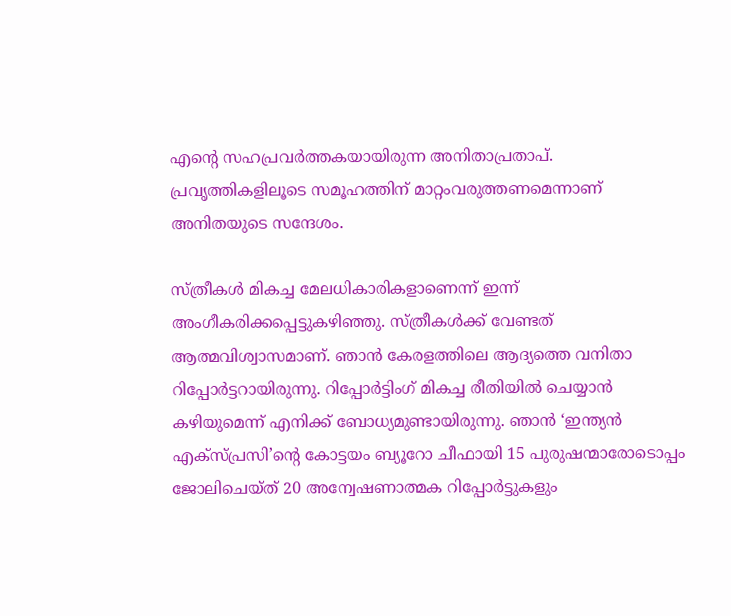എന്റെ സഹപ്രവര്‍ത്തകയായിരുന്ന അനിതാപ്രതാപ്. പ്രവൃത്തികളിലൂടെ സമൂഹത്തിന് മാറ്റംവരുത്തണമെന്നാണ് അനിതയുടെ സന്ദേശം.

സ്ത്രീകള്‍ മികച്ച മേലധികാരികളാണെന്ന് ഇന്ന് അംഗീകരിക്കപ്പെട്ടുകഴിഞ്ഞു. സ്ത്രീകള്‍ക്ക് വേണ്ടത് ആത്മവിശ്വാസമാണ്. ഞാന്‍ കേരളത്തിലെ ആദ്യത്തെ വനിതാ റിപ്പോര്‍ട്ടറായിരുന്നു. റിപ്പോര്‍ട്ടിംഗ് മികച്ച രീതിയില്‍ ചെയ്യാന്‍ കഴിയുമെന്ന് എനിക്ക് ബോധ്യമുണ്ടായിരുന്നു. ഞാന്‍ ‘ഇന്ത്യന്‍ എക്‌സ്പ്രസി’ന്റെ കോട്ടയം ബ്യൂറോ ചീഫായി 15 പുരുഷന്മാരോടൊപ്പം ജോലിചെയ്ത് 20 അന്വേഷണാത്മക റിപ്പോര്‍ട്ടുകളും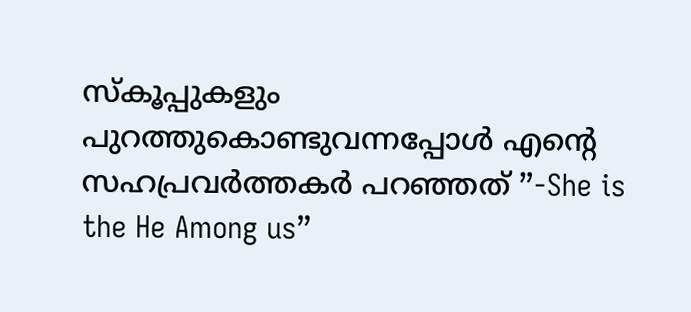സ്‌കൂപ്പുകളും പുറത്തുകൊണ്ടുവന്നപ്പോള്‍ എന്റെ സഹപ്രവര്‍ത്തകര്‍ പറഞ്ഞത് ”-She is the He Among us”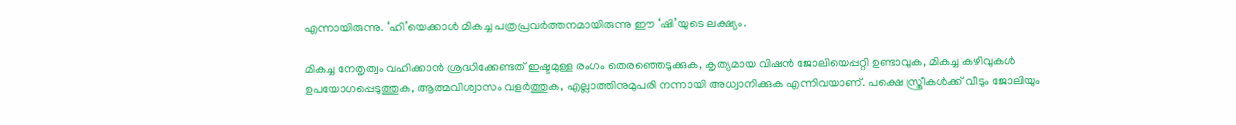എന്നായിരുന്നു. ‘ഹി’യെക്കാള്‍ മികച്ച പത്രപ്രവര്‍ത്തനമായിരുന്നു ഈ ‘ഷി’യുടെ ലക്ഷ്യം.

മികച്ച നേതൃത്വം വഹിക്കാന്‍ ശ്രദ്ധിക്കേണ്ടത് ഇഷ്ടമുള്ള രംഗം തെരഞ്ഞെടുക്കുക, കൃത്യമായ വിഷന്‍ ജോലിയെപ്പറ്റി ഉണ്ടാവുക, മികച്ച കഴിവുകള്‍ ഉപയോഗപ്പെടുത്തുക, ആത്മവിശ്വാസം വളര്‍ത്തുക, എല്ലാത്തിനുമുപരി നന്നായി അധ്വാനിക്കുക എന്നിവയാണ്. പക്ഷെ സ്ത്രീകള്‍ക്ക് വീടും ജോലിയും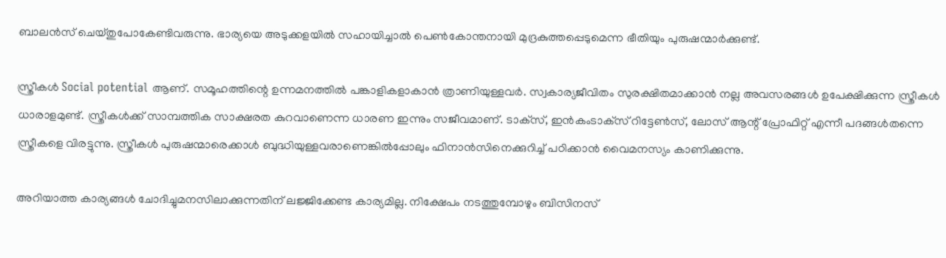ബാലന്‍സ് ചെയ്തുപോകേണ്ടിവരുന്നു. ഭാര്യയെ അടുക്കളയില്‍ സഹായിച്ചാല്‍ പെണ്‍കോന്തനായി മുദ്രകുത്തപ്പെടുമെന്ന ഭീതിയും പുരുഷന്മാര്‍ക്കുണ്ട്.

സ്ത്രീകള്‍ Social potential ആണ്. സമൂഹത്തിന്റെ ഉന്നമനത്തില്‍ പങ്കാളികളാകാന്‍ ത്രാണിയുള്ളവര്‍. സ്വകാര്യജീവിതം സുരക്ഷിതമാക്കാന്‍ നല്ല അവസരങ്ങള്‍ ഉപേക്ഷിക്കുന്ന സ്ത്രീകള്‍ ധാരാളമുണ്ട്. സ്ത്രീകള്‍ക്ക് സാമ്പത്തിക സാക്ഷരത കുറവാണെന്ന ധാരണ ഇന്നും സജീവമാണ്. ടാക്‌സ്, ഇന്‍കംടാക്‌സ് റിട്ടേണ്‍സ്, ലോസ് ആന്റ് പ്രോഫിറ്റ് എന്നീ പദങ്ങള്‍തന്നെ സ്ത്രീകളെ വിരട്ടുന്നു. സ്ത്രീകള്‍ പുരുഷന്മാരെക്കാള്‍ ബുദ്ധിയുള്ളവരാണെങ്കില്‍പ്പോലും ഫിനാന്‍സിനെക്കുറിച്ച് പഠിക്കാന്‍ വൈമനസ്യം കാണിക്കുന്നു.

അറിയാത്ത കാര്യങ്ങള്‍ ചോദിച്ചുമനസിലാക്കുന്നതിന് ലജ്ജിക്കേണ്ട കാര്യമില്ല. നിക്ഷേപം നടത്തുമ്പോഴും ബിസിനസ്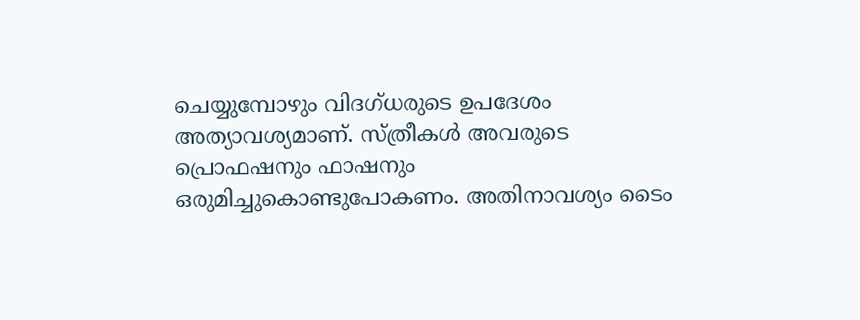ചെയ്യുമ്പോഴും വിദഗ്ധരുടെ ഉപദേശം അത്യാവശ്യമാണ്. സ്ത്രീകള്‍ അവരുടെ പ്രൊഫഷനും ഫാഷനും ഒരുമിച്ചുകൊണ്ടുപോകണം. അതിനാവശ്യം ടൈം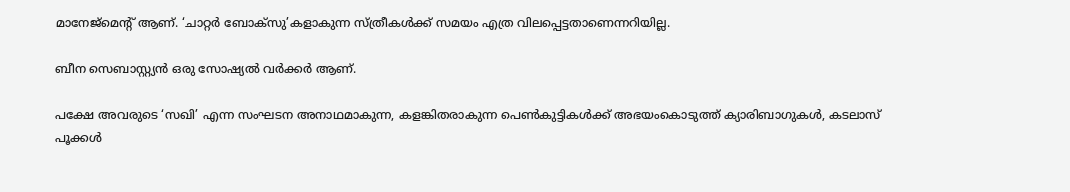മാനേജ്‌മെന്റ് ആണ്. ‘ചാറ്റര്‍ ബോക്‌സു’കളാകുന്ന സ്ത്രീകള്‍ക്ക് സമയം എത്ര വിലപ്പെട്ടതാണെന്നറിയില്ല.

ബീന സെബാസ്റ്റ്യന്‍ ഒരു സോഷ്യല്‍ വര്‍ക്കര്‍ ആണ്.

പക്ഷേ അവരുടെ ‘സഖി’ എന്ന സംഘടന അനാഥമാകുന്ന, കളങ്കിതരാകുന്ന പെണ്‍കുട്ടികള്‍ക്ക് അഭയംകൊടുത്ത് ക്യാരിബാഗുകള്‍, കടലാസ് പൂക്കള്‍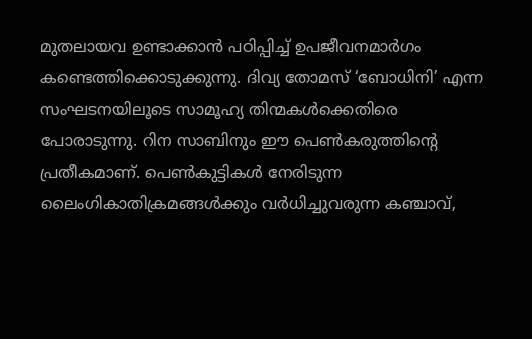മുതലായവ ഉണ്ടാക്കാന്‍ പഠിപ്പിച്ച് ഉപജീവനമാര്‍ഗം കണ്ടെത്തിക്കൊടുക്കുന്നു. ദിവ്യ തോമസ് ‘ബോധിനി’ എന്ന സംഘടനയിലൂടെ സാമൂഹ്യ തിന്മകള്‍ക്കെതിരെ പോരാടുന്നു. റിന സാബിനും ഈ പെണ്‍കരുത്തിന്റെ പ്രതീകമാണ്. പെണ്‍കുട്ടികള്‍ നേരിടുന്ന ലൈംഗികാതിക്രമങ്ങള്‍ക്കും വര്‍ധിച്ചുവരുന്ന കഞ്ചാവ്,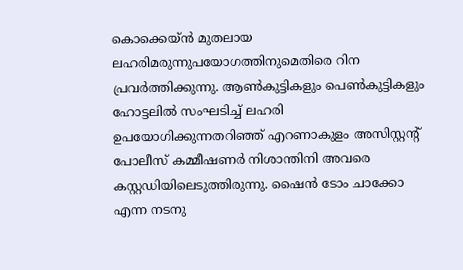കൊക്കെയ്ന്‍ മുതലായ ലഹരിമരുന്നുപയോഗത്തിനുമെതിരെ റിന പ്രവര്‍ത്തിക്കുന്നു. ആണ്‍കുട്ടികളും പെണ്‍കുട്ടികളും ഹോട്ടലില്‍ സംഘടിച്ച് ലഹരി ഉപയോഗിക്കുന്നതറിഞ്ഞ് എറണാകുളം അസിസ്റ്റന്റ് പോലീസ് കമ്മീഷണര്‍ നിശാന്തിനി അവരെ കസ്റ്റഡിയിലെടുത്തിരുന്നു. ഷൈന്‍ ടോം ചാക്കോ എന്ന നടനു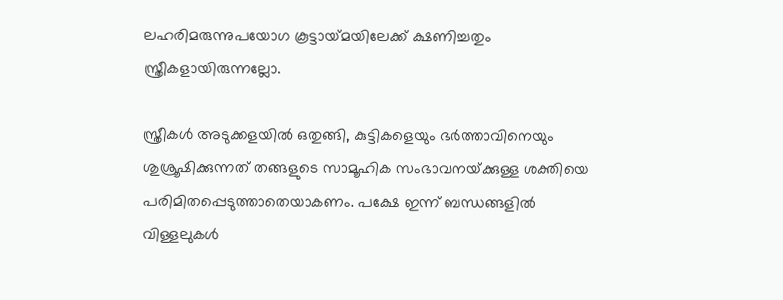ലഹരിമരുന്നുപയോഗ കൂട്ടായ്‌മയിലേക്ക് ക്ഷണിച്ചതും സ്ത്രീകളായിരുന്നല്ലോ.

സ്ത്രീകള്‍ അടുക്കളയില്‍ ഒതുങ്ങി, കുട്ടികളെയും ഭര്‍ത്താവിനെയും ശുശ്രൂഷിക്കുന്നത് തങ്ങളുടെ സാമൂഹിക സംഭാവനയ്‌ക്കുള്ള ശക്തിയെ പരിമിതപ്പെടുത്താതെയാകണം. പക്ഷേ ഇന്ന് ബന്ധങ്ങളില്‍ വിള്ളലുകള്‍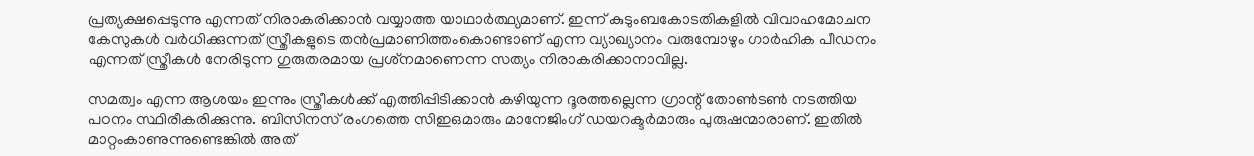പ്രത്യക്ഷപ്പെടുന്നു എന്നത് നിരാകരിക്കാന്‍ വയ്യാത്ത യാഥാര്‍ത്ഥ്യമാണ്. ഇന്ന് കുടുംബകോടതികളില്‍ വിവാഹമോചന കേസുകള്‍ വര്‍ധിക്കുന്നത് സ്ത്രീകളുടെ തന്‍പ്രമാണിത്തംകൊണ്ടാണ് എന്ന വ്യാഖ്യാനം വരുമ്പോഴും ഗാര്‍ഹിക പീഡനം എന്നത് സ്ത്രീകള്‍ നേരിടുന്ന ഗുരുതരമായ പ്രശ്‌നമാണെന്ന സത്യം നിരാകരിക്കാനാവില്ല.

സമത്വം എന്ന ആശയം ഇന്നും സ്ത്രീകള്‍ക്ക് എത്തിപ്പിടിക്കാന്‍ കഴിയുന്ന ദൂരത്തല്ലെന്ന ഗ്രാന്റ് തോണ്‍ടണ്‍ നടത്തിയ പഠനം സ്ഥിരീകരിക്കുന്നു. ബിസിനസ് രംഗത്തെ സിഇഒമാരും മാനേജിംഗ് ഡയറക്ടര്‍മാരും പുരുഷന്മാരാണ്. ഇതില്‍ മാറ്റംകാണുന്നുണ്ടെങ്കില്‍ അത്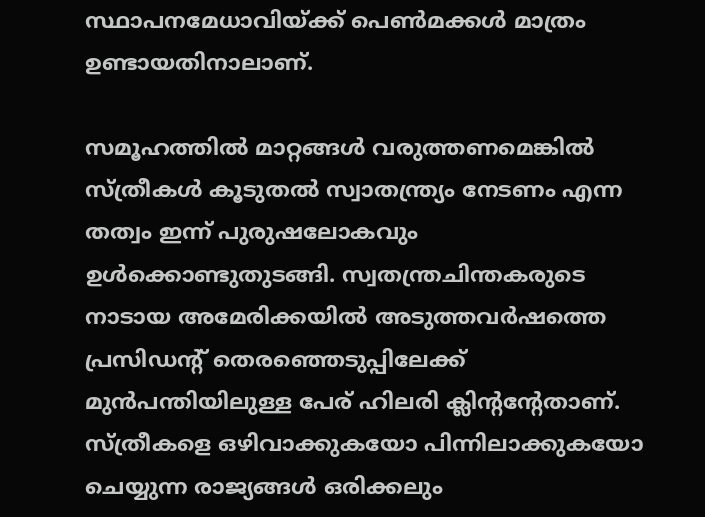സ്ഥാപനമേധാവിയ്‌ക്ക് പെണ്‍മക്കള്‍ മാത്രം ഉണ്ടായതിനാലാണ്.

സമൂഹത്തില്‍ മാറ്റങ്ങള്‍ വരുത്തണമെങ്കില്‍ സ്ത്രീകള്‍ കൂടുതല്‍ സ്വാതന്ത്ര്യം നേടണം എന്ന തത്വം ഇന്ന് പുരുഷലോകവും ഉള്‍ക്കൊണ്ടുതുടങ്ങി. സ്വതന്ത്രചിന്തകരുടെ നാടായ അമേരിക്കയില്‍ അടുത്തവര്‍ഷത്തെ പ്രസിഡന്റ് തെരഞ്ഞെടുപ്പിലേക്ക് മുന്‍പന്തിയിലുള്ള പേര് ഹിലരി ക്ലിന്റന്റേതാണ്. സ്ത്രീകളെ ഒഴിവാക്കുകയോ പിന്നിലാക്കുകയോ ചെയ്യുന്ന രാജ്യങ്ങള്‍ ഒരിക്കലും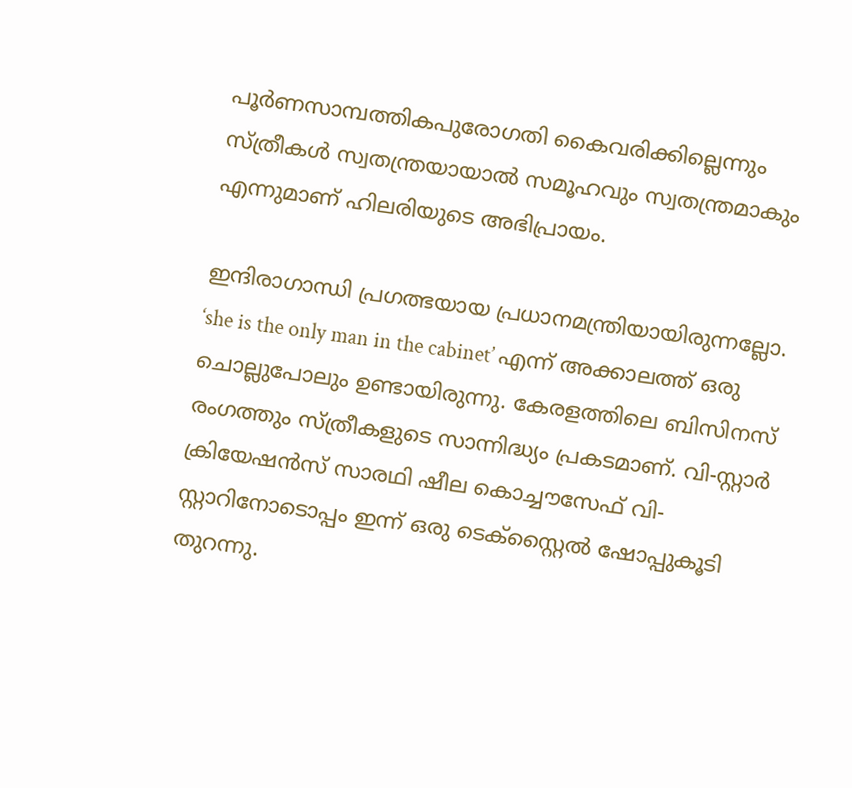പൂര്‍ണസാമ്പത്തികപുരോഗതി കൈവരിക്കില്ലെന്നും സ്ത്രീകള്‍ സ്വതന്ത്രയായാല്‍ സമൂഹവും സ്വതന്ത്രമാകും എന്നുമാണ് ഹിലരിയുടെ അഭിപ്രായം.

ഇന്ദിരാഗാന്ധി പ്രഗത്ഭയായ പ്രധാനമന്ത്രിയായിരുന്നല്ലോ. ‘she is the only man in the cabinet’ എന്ന് അക്കാലത്ത് ഒരു ചൊല്ലുപോലും ഉണ്ടായിരുന്നു. കേരളത്തിലെ ബിസിനസ് രംഗത്തും സ്ത്രീകളുടെ സാന്നിദ്ധ്യം പ്രകടമാണ്. വി-സ്റ്റാര്‍ ക്രിയേഷന്‍സ് സാരഥി ഷീല കൊച്ചൗസേഫ് വി-സ്റ്റാറിനോടൊപ്പം ഇന്ന് ഒരു ടെക്‌സ്റ്റൈല്‍ ഷോപ്പുകൂടി തുറന്നു.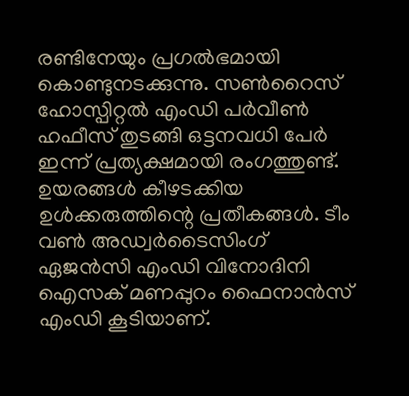രണ്ടിനേയും പ്രഗല്‍ഭമായി കൊണ്ടുനടക്കുന്നു. സണ്‍റൈസ് ഹോസ്പിറ്റല്‍ എംഡി പര്‍വീണ്‍ ഹഫീസ് തുടങ്ങി ഒട്ടനവധി പേര്‍ ഇന്ന് പ്രത്യക്ഷമായി രംഗത്തുണ്ട്. ഉയരങ്ങള്‍ കീഴടക്കിയ ഉള്‍ക്കരുത്തിന്റെ പ്രതീകങ്ങള്‍. ടീം വണ്‍ അഡ്വര്‍ടൈസിംഗ് ഏജന്‍സി എംഡി വിനോദിനി ഐസക് മണപ്പുറം ഫൈനാന്‍സ് എംഡി കൂടിയാണ്.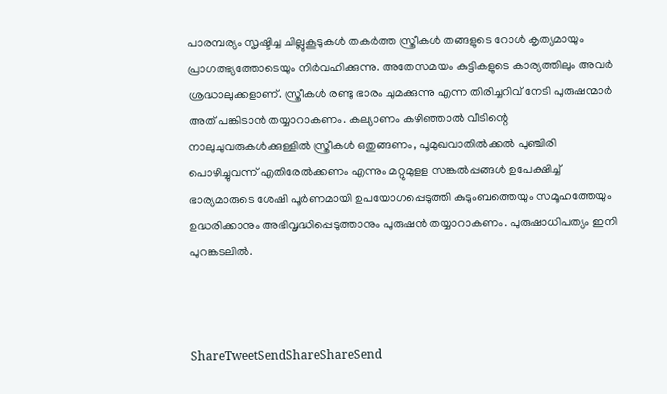പാരമ്പര്യം സൃഷ്ടിച്ച ചില്ലുകൂടുകള്‍ തകര്‍ത്ത സ്ത്രീകള്‍ തങ്ങളുടെ റോള്‍ കൃത്യമായും പ്രാഗത്ഭ്യത്തോടെയും നിര്‍വഹിക്കുന്നു. അതേസമയം കുട്ടികളുടെ കാര്യത്തിലും അവര്‍ ശ്രദ്ധാലുക്കളാണ്. സ്ത്രീകള്‍ രണ്ടു ഭാരം ചുമക്കുന്നു എന്ന തിരിച്ചറിവ് നേടി പുരുഷന്മാര്‍ അത് പങ്കിടാന്‍ തയ്യാറാകണം. കല്യാണം കഴിഞ്ഞാല്‍ വീടിന്റെ നാലുചുവരുകള്‍ക്കുള്ളില്‍ സ്ത്രീകള്‍ ഒതുങ്ങണം, പൂമുഖവാതില്‍ക്കല്‍ പുഞ്ചിരി പൊഴിച്ചുവന്ന് എതിരേല്‍ക്കണം എന്നും മറ്റുമുളള സങ്കല്‍പ്പങ്ങള്‍ ഉപേക്ഷിച്ച് ഭാര്യമാരുടെ ശേഷി പൂര്‍ണമായി ഉപയോഗപ്പെടുത്തി കുടുംബത്തെയും സമൂഹത്തേയും ഉദ്ധരിക്കാനും അഭിവൃദ്ധിപ്പെടുത്താനും പുരുഷന്‍ തയ്യാറാകണം. പുരുഷാധിപത്യം ഇനി പുറങ്കടലില്‍.



ShareTweetSendShareShareSend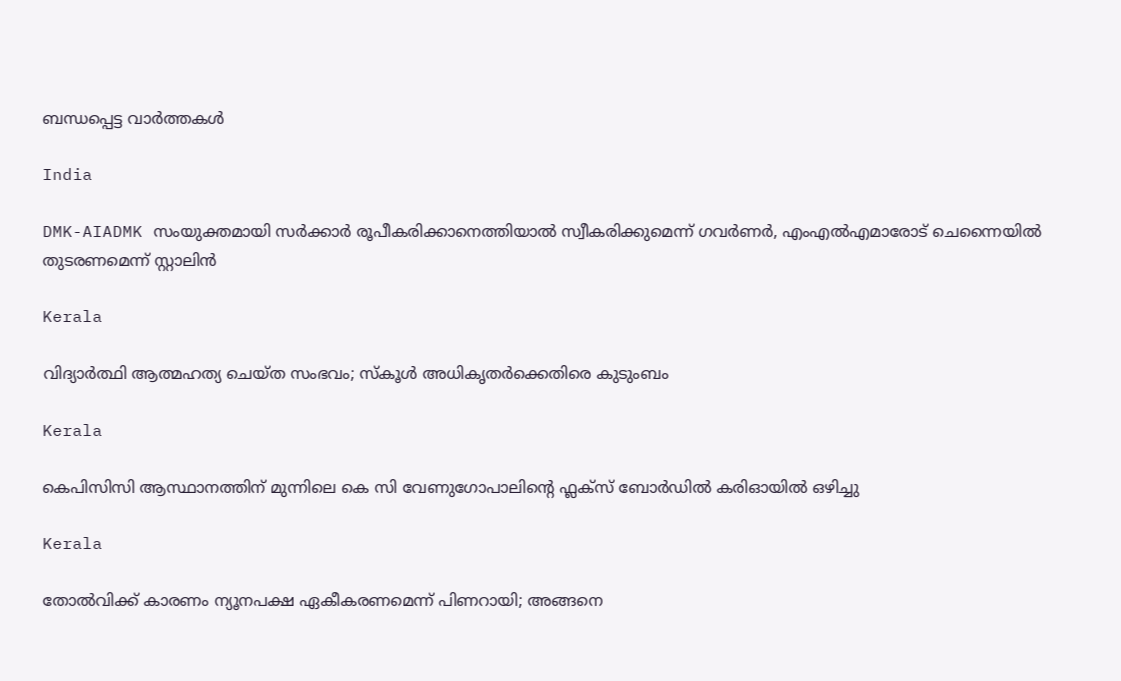ബന്ധപ്പെട്ട വാര്‍ത്തകള്‍

India

DMK-AIADMK സംയുക്തമായി സർക്കാർ രൂപീകരിക്കാനെത്തിയാൽ സ്വീകരിക്കുമെന്ന് ഗവർണർ, എംഎൽഎമാരോട് ചെന്നൈയിൽ തുടരണമെന്ന് സ്റ്റാലിൻ

Kerala

വിദ്യാര്‍ത്ഥി ആത്മഹത്യ ചെയ്ത സംഭവം; സ്‌കൂള്‍ അധികൃതര്‍ക്കെതിരെ കുടുംബം

Kerala

കെപിസിസി ആസ്ഥാനത്തിന് മുന്നിലെ കെ സി വേണുഗോപാലിന്റെ ഫ്ലക്സ് ബോർഡിൽ കരിഓയിൽ ഒഴിച്ചു

Kerala

തോല്‍വിക്ക് കാരണം ന്യൂനപക്ഷ ഏകീകരണമെന്ന് പിണറായി; അങ്ങനെ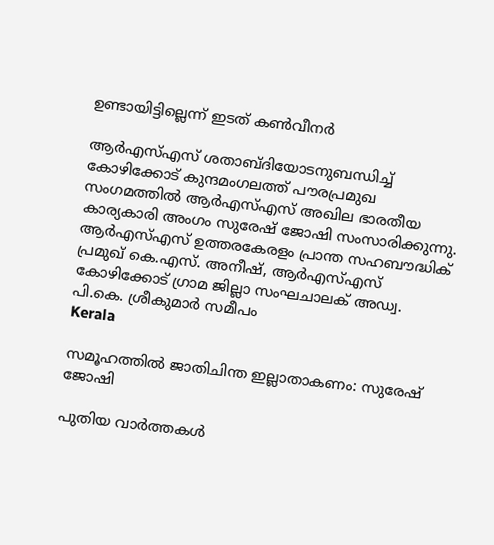ഉണ്ടായിട്ടില്ലെന്ന് ഇടത് കണ്‍വീനര്‍

ആര്‍എസ്എസ് ശതാബ്ദിയോടനുബന്ധിച്ച് കോഴിക്കോട് കുന്ദമംഗലത്ത് പൗരപ്രമുഖ സംഗമത്തില്‍ ആര്‍എസ്എസ് അഖില ഭാരതീയ കാര്യകാരി അംഗം സുരേഷ് ജോഷി സംസാരിക്കുന്നു. ആര്‍എസ്എസ് ഉത്തരകേരളം പ്രാന്ത സഹബൗദ്ധിക് പ്രമുഖ് കെ.എസ്. അനീഷ്, ആര്‍എസ്എസ് കോഴിക്കോട് ഗ്രാമ ജില്ലാ സംഘചാലക് അഡ്വ. പി.കെ. ശ്രീകുമാര്‍ സമീപം
Kerala

സമൂഹത്തില്‍ ജാതിചിന്ത ഇല്ലാതാകണം: സുരേഷ് ജോഷി

പുതിയ വാര്‍ത്തകള്‍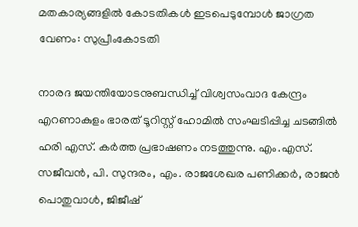മതകാര്യങ്ങളില്‍ കോടതികള്‍ ഇടപെടുമ്പോള്‍ ജാഗ്രത വേണം: സുപ്രീംകോടതി

നാരദ ജയന്തിയോടനുബന്ധിച്ച് വിശ്വസംവാദ കേന്ദ്രം എറണാകുളം ഭാരത് ടൂറിസ്റ്റ് ഹോമില്‍ സംഘടിപ്പിച്ച ചടങ്ങില്‍ ഹരി എസ്. കര്‍ത്ത പ്രഭാഷണം നടത്തുന്നു. എം.എസ്. സജീവന്‍, പി. സുന്ദരം, എം. രാജശേഖര പണിക്കര്‍, രാജന്‍ പൊതുവാള്‍, ജിജീഷ്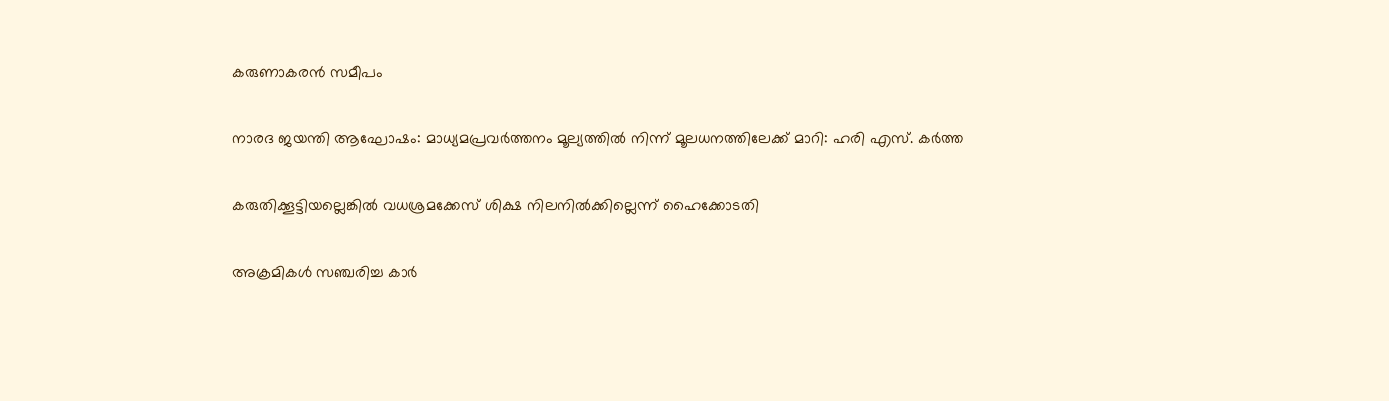കരുണാകരന്‍ സമീപം

നാരദ ജയന്തി ആഘോഷം: മാധ്യമപ്രവര്‍ത്തനം മൂല്യത്തില്‍ നിന്ന് മൂലധനത്തിലേക്ക് മാറി: ഹരി എസ്. കര്‍ത്ത

കരുതിക്കൂട്ടിയല്ലെങ്കില്‍ വധശ്രമക്കേസ് ശിക്ഷ നിലനില്‍ക്കില്ലെന്ന് ഹൈക്കോടതി

അക്രമികള്‍ സഞ്ചരിച്ച കാര്‍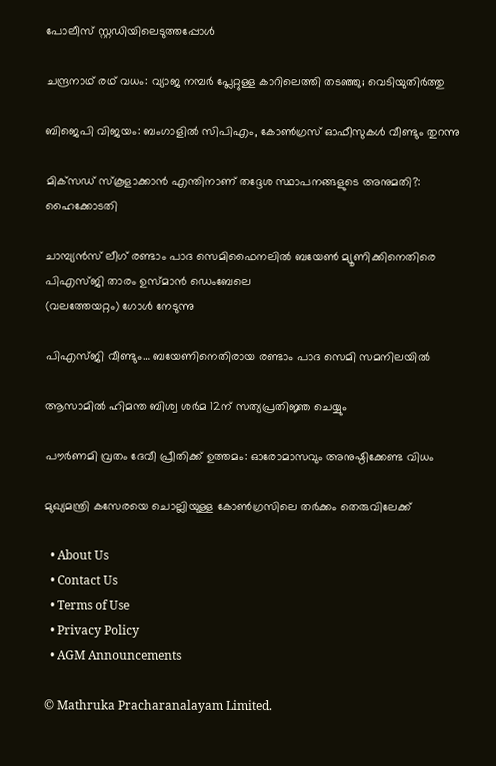പോലീസ് സ്റ്റഡിയിലെടുത്തപ്പോള്‍

ചന്ദ്രനാഥ് രഥ് വധം: വ്യാജ നമ്പര്‍ പ്ലേറ്റുള്ള കാറിലെത്തി തടഞ്ഞു; വെടിയുതിര്‍ത്തു

ബിജെപി വിജയം: ബംഗാളില്‍ സിപിഎം, കോണ്‍ഗ്രസ് ഓഫീസുകള്‍ വീണ്ടും തുറന്നു

മിക്‌സഡ് സ്‌കൂളാക്കാന്‍ എന്തിനാണ് തദ്ദേശ സ്ഥാപനങ്ങളുടെ അനുമതി?: ഹൈക്കോടതി

ചാമ്പ്യന്‍സ് ലീഗ് രണ്ടാം പാദ സെമിഫൈനലില്‍ ബയേണ്‍ മ്യൂണിക്കിനെതിരെ പിഎസ്ജി താരം ഉസ്മാന്‍ ഡെംബേലെ
(വലത്തേയറ്റം) ഗോള്‍ നേടുന്നു

പിഎസ്ജി വീണ്ടും… ബയേണിനെതിരായ രണ്ടാം പാദ സെമി സമനിലയില്‍

ആസാമില്‍ ഹിമന്ത ബിശ്വ ശര്‍മ 12ന് സത്യപ്രതിജ്ഞ ചെയ്യും

പൗര്‍ണമി വ്രതം ദേവീ പ്രീതിക്ക് ഉത്തമം: ഓരോമാസവും അനുഷ്ഠിക്കേണ്ട വിധം

മുഖ്യമന്ത്രി കസേരയെ ചൊല്ലിയുള്ള കോണ്‍ഗ്രസിലെ തര്‍ക്കം തെരുവിലേക്ക്

  • About Us
  • Contact Us
  • Terms of Use
  • Privacy Policy
  • AGM Announcements

© Mathruka Pracharanalayam Limited.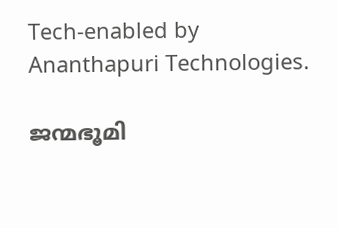Tech-enabled by Ananthapuri Technologies.

ജന്മഭൂമി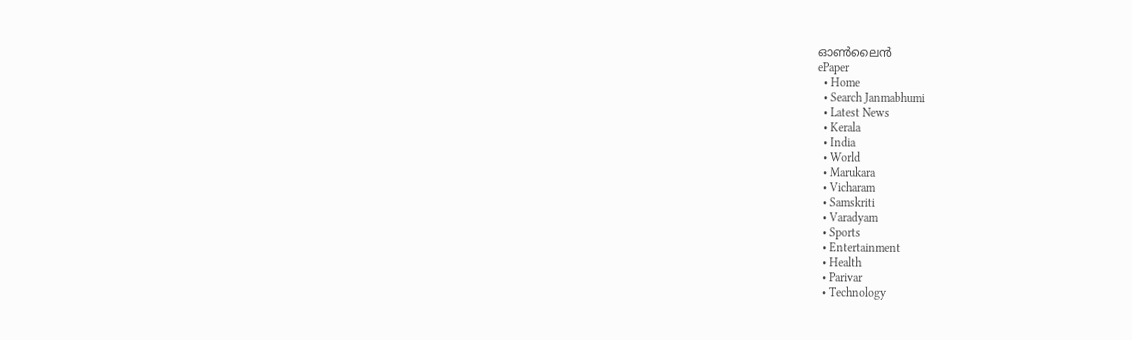ഓണ്‍ലൈന്‍
ePaper
  • Home
  • Search Janmabhumi
  • Latest News
  • Kerala
  • India
  • World
  • Marukara
  • Vicharam
  • Samskriti
  • Varadyam
  • Sports
  • Entertainment
  • Health
  • Parivar
  • Technology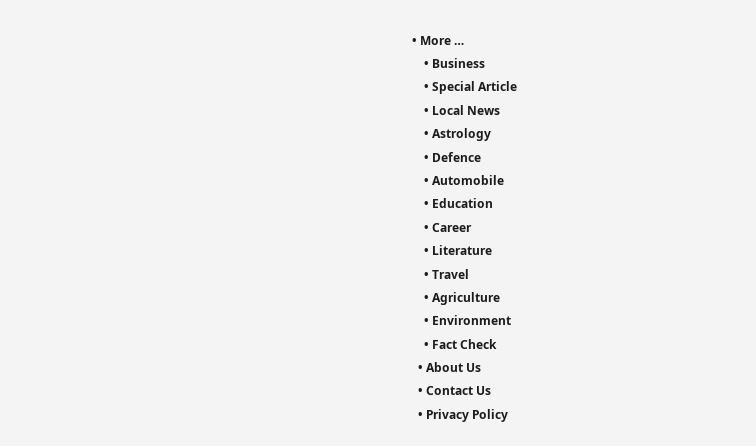• More …
    • Business
    • Special Article
    • Local News
    • Astrology
    • Defence
    • Automobile
    • Education
    • Career
    • Literature
    • Travel
    • Agriculture
    • Environment
    • Fact Check
  • About Us
  • Contact Us
  • Privacy Policy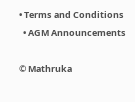• Terms and Conditions
  • AGM Announcements

© Mathruka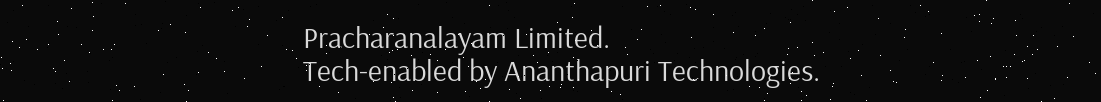Pracharanalayam Limited.
Tech-enabled by Ananthapuri Technologies.